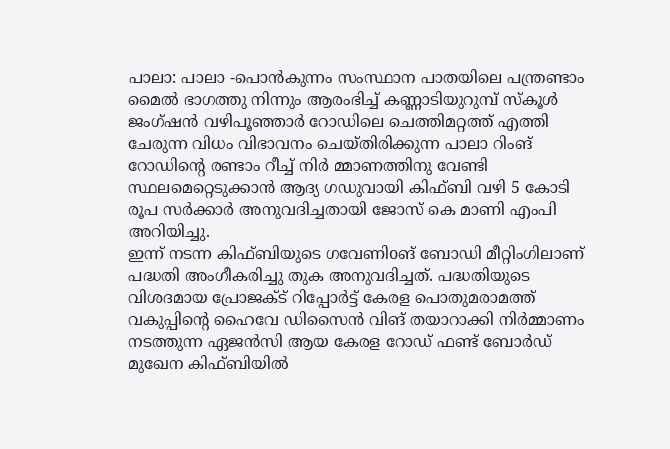പാലാ: പാലാ -പൊൻകുന്നം സംസ്ഥാന പാതയിലെ പന്ത്രണ്ടാം മൈൽ ഭാഗത്തു നിന്നും ആരംഭിച്ച് കണ്ണാടിയുറുമ്പ് സ്കൂൾ ജംഗ്ഷൻ വഴിപൂഞ്ഞാർ റോഡിലെ ചെത്തിമറ്റത്ത് എത്തി ചേരുന്ന വിധം വിഭാവനം ചെയ്തിരിക്കുന്ന പാലാ റിംങ് റോഡിൻ്റെ രണ്ടാം റീച്ച് നിർ മ്മാണത്തിനു വേണ്ടി സ്ഥലമെറ്റെടുക്കാൻ ആദ്യ ഗഡുവായി കിഫ്ബി വഴി 5 കോടി രൂപ സർക്കാർ അനുവദിച്ചതായി ജോസ് കെ മാണി എംപി അറിയിച്ചു.
ഇന്ന് നടന്ന കിഫ്ബിയുടെ ഗവേണിoങ് ബോഡി മീറ്റിംഗിലാണ് പദ്ധതി അംഗീകരിച്ചു തുക അനുവദിച്ചത്. പദ്ധതിയുടെ വിശദമായ പ്രോജക്ട് റിപ്പോർട്ട് കേരള പൊതുമരാമത്ത് വകുപ്പിന്റെ ഹൈവേ ഡിസൈൻ വിങ് തയാറാക്കി നിർമ്മാണം നടത്തുന്ന ഏജൻസി ആയ കേരള റോഡ് ഫണ്ട് ബോർഡ് മുഖേന കിഫ്ബിയിൽ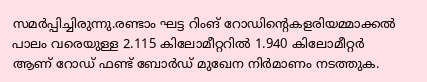സമർപ്പിച്ചിരുന്നു.രണ്ടാം ഘട്ട റിംങ് റോഡിൻ്റെകളരിയമ്മാക്കൽ പാലം വരെയുള്ള 2.115 കിലോമീറ്ററിൽ 1.940 കിലോമീറ്റർ ആണ് റോഡ് ഫണ്ട് ബോർഡ് മുഖേന നിർമാണം നടത്തുക.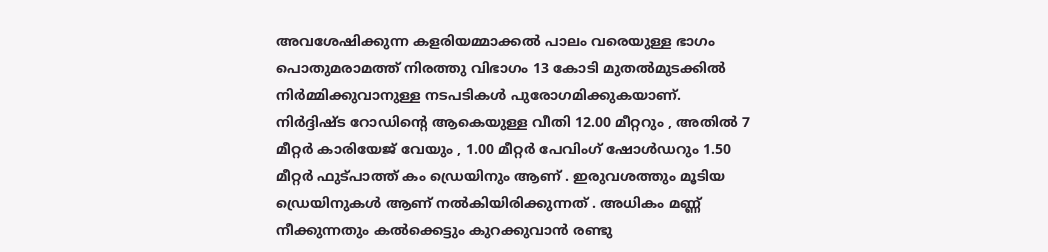അവശേഷിക്കുന്ന കളരിയമ്മാക്കൽ പാലം വരെയുള്ള ഭാഗം പൊതുമരാമത്ത് നിരത്തു വിഭാഗം 13 കോടി മുതൽമുടക്കിൽ നിർമ്മിക്കുവാനുള്ള നടപടികൾ പുരോഗമിക്കുകയാണ്.
നിർദ്ദിഷ്ട റോഡിന്റെ ആകെയുള്ള വീതി 12.00 മീറ്ററും , അതിൽ 7 മീറ്റർ കാരിയേജ് വേയും , 1.00 മീറ്റർ പേവിംഗ് ഷോൾഡറും 1.50 മീറ്റർ ഫുട്പാത്ത് കം ഡ്രെയിനും ആണ് . ഇരുവശത്തും മൂടിയ ഡ്രെയിനുകൾ ആണ് നൽകിയിരിക്കുന്നത് . അധികം മണ്ണ് നീക്കുന്നതും കൽക്കെട്ടും കുറക്കുവാൻ രണ്ടു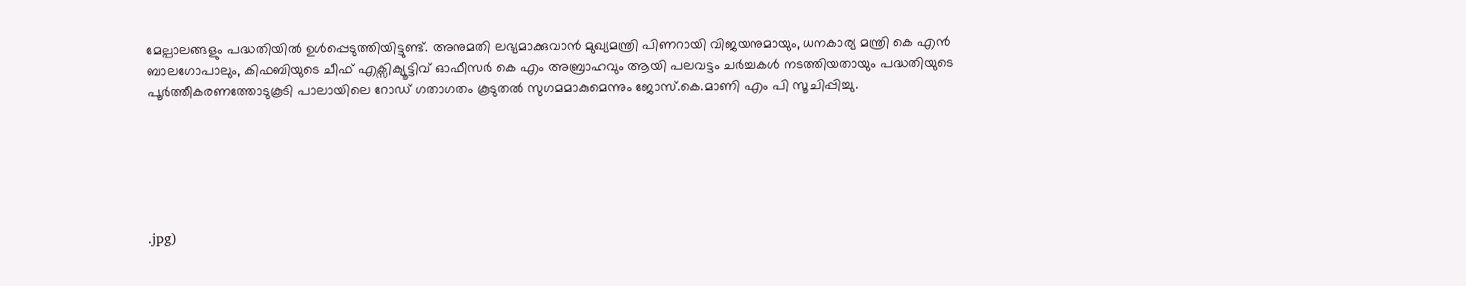മേല്പാലങ്ങളും പദ്ധതിയിൽ ഉൾപ്പെടുത്തിയിട്ടുണ്ട്. അനുമതി ലഭ്യമാക്കുവാൻ മുഖ്യമന്ത്രി പിണറായി വിജയനുമായും, ധനകാര്യ മന്ത്രി കെ എൻ ബാലഗോപാലും, കിഫബിയുടെ ചീഫ് എക്സിക്യൂട്ടിവ് ഓഫീസർ കെ എം അബ്രാഹവും ആയി പലവട്ടം ചർച്ചകൾ നടത്തിയതായും പദ്ധതിയുടെ പൂർത്തീകരണത്തോടുകൂടി പാലായിലെ റോഡ് ഗതാഗതം കൂടുതൽ സുഗമമാകുമെന്നും ജോസ്.കെ.മാണി എം പി സൂചിപ്പിച്ചു.






.jpg)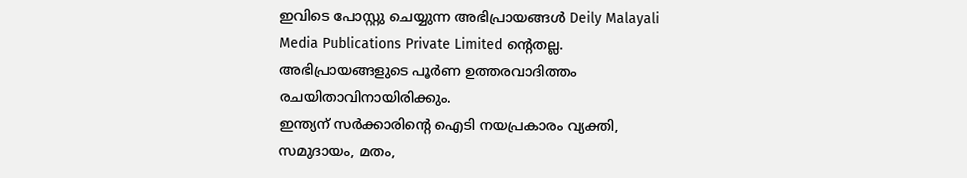ഇവിടെ പോസ്റ്റു ചെയ്യുന്ന അഭിപ്രായങ്ങൾ Deily Malayali Media Publications Private Limited ന്റെതല്ല. അഭിപ്രായങ്ങളുടെ പൂർണ ഉത്തരവാദിത്തം രചയിതാവിനായിരിക്കും.
ഇന്ത്യന് സർക്കാരിന്റെ ഐടി നയപ്രകാരം വ്യക്തി, സമുദായം, മതം,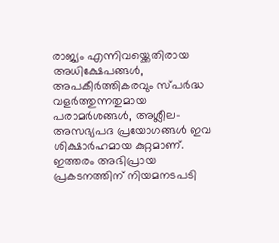രാജ്യം എന്നിവയ്ക്കെതിരായ അധിക്ഷേപങ്ങൾ, അപകീർത്തികരവും സ്പർദ്ധ വളർത്തുന്നതുമായ പരാമർശങ്ങൾ, അശ്ലീല-അസഭ്യപദ പ്രയോഗങ്ങൾ ഇവ ശിക്ഷാർഹമായ കുറ്റമാണ്. ഇത്തരം അഭിപ്രായ പ്രകടനത്തിന് നിയമനടപടി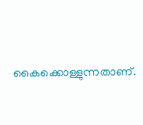കൈക്കൊള്ളുന്നതാണ്.